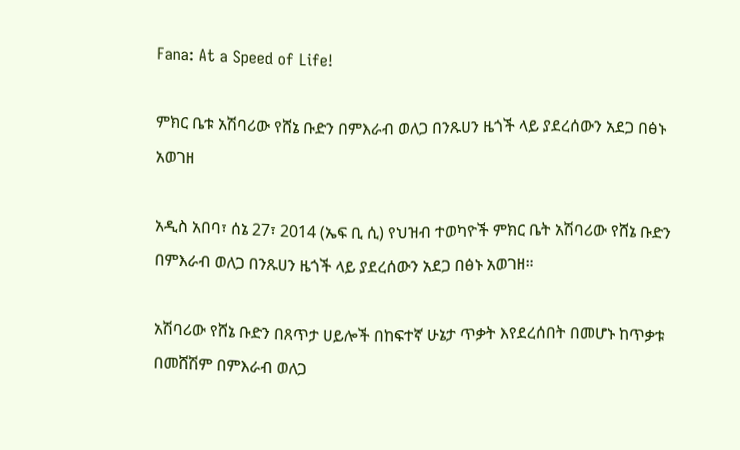Fana: At a Speed of Life!

ምክር ቤቱ አሽባሪው የሸኔ ቡድን በምእራብ ወለጋ በንጹሀን ዜጎች ላይ ያደረሰውን አደጋ በፅኑ አወገዘ

አዲስ አበባ፣ ሰኔ 27፣ 2014 (ኤፍ ቢ ሲ) የህዝብ ተወካዮች ምክር ቤት አሽባሪው የሸኔ ቡድን በምእራብ ወለጋ በንጹሀን ዜጎች ላይ ያደረሰውን አደጋ በፅኑ አወገዘ።

አሽባሪው የሸኔ ቡድን በጸጥታ ሀይሎች በከፍተኛ ሁኔታ ጥቃት እየደረሰበት በመሆኑ ከጥቃቱ በመሸሽም በምእራብ ወለጋ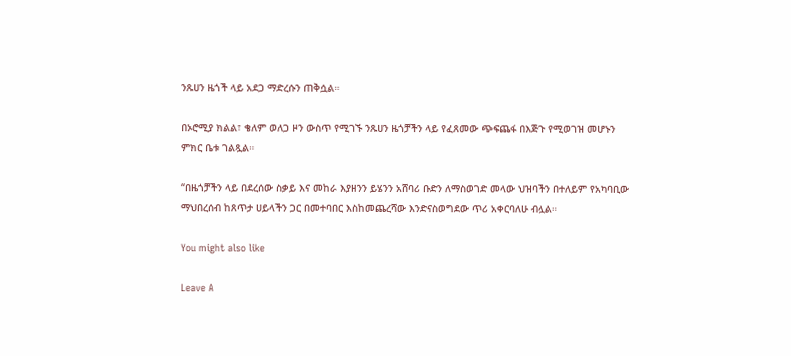ንጹሀን ዜጎች ላይ አደጋ ማድረሱን ጠቅሷል።

በኦሮሚያ ክልል፣ ቄለም ወለጋ ዞን ውስጥ የሚገኙ ንጹሀን ዜጎቻችን ላይ የፈጸመው ጭፍጨፋ በእጅጉ የሚወገዝ መሆኑን ምክር ቤቱ ገልጿል።

“በዜጎቻችን ላይ በደረሰው ስቃይ እና መከራ እያዘንን ይሄንን አሸባሪ ቡድን ለማስወገድ መላው ህዝባችን በተለይም የአካባቢው ማህበረሰብ ከጸጥታ ሀይላችን ጋር በመተባበር እስከመጨረሻው እንድናስወግደው ጥሪ አቀርባለሁ ብሏል።

You might also like

Leave A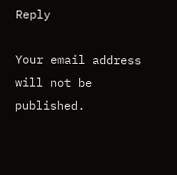Reply

Your email address will not be published.